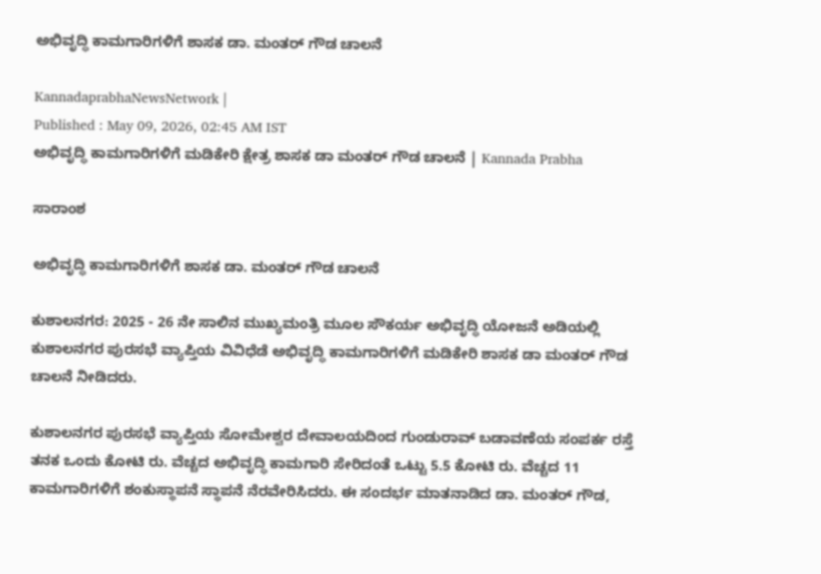ಅಭಿವೃದ್ಧಿ ಕಾಮಗಾರಿಗಳಿಗೆ ಶಾಸಕ ಡಾ. ಮಂತರ್ ಗೌಡ ಚಾಲನೆ

KannadaprabhaNewsNetwork |
Published : May 09, 2026, 02:45 AM IST
ಅಭಿವೃದ್ಧಿ ಕಾಮಗಾರಿಗಳಿಗೆ ಮಡಿಕೇರಿ ಕ್ಷೇತ್ರ ಶಾಸಕ ಡಾ ಮಂತರ್ ಗೌಡ ಚಾಲನೆ | Kannada Prabha

ಸಾರಾಂಶ

ಅಭಿವೃದ್ಧಿ ಕಾಮಗಾರಿಗಳಿಗೆ ಶಾಸಕ ಡಾ. ಮಂತರ್ ಗೌಡ ಚಾಲನೆ

ಕುಶಾಲನಗರ: 2025 - 26 ನೇ ಸಾಲಿನ ಮುಖ್ಯಮಂತ್ರಿ ಮೂಲ ಸೌಕರ್ಯ ಅಭಿವೃದ್ಧಿ ಯೋಜನೆ ಅಡಿಯಲ್ಲಿ ಕುಶಾಲನಗರ ಪುರಸಭೆ ವ್ಯಾಪ್ತಿಯ ವಿವಿಧೆಡೆ ಅಭಿವೃದ್ಧಿ ಕಾಮಗಾರಿಗಳಿಗೆ ಮಡಿಕೇರಿ ಶಾಸಕ ಡಾ ಮಂತರ್ ಗೌಡ ಚಾಲನೆ ನೀಡಿದರು.

ಕುಶಾಲನಗರ ಪುರಸಭೆ ವ್ಯಾಪ್ತಿಯ ಸೋಮೇಶ್ವರ ದೇವಾಲಯದಿಂದ ಗುಂಡುರಾವ್ ಬಡಾವಣೆಯ ಸಂಪರ್ಕ ರಸ್ತೆ ತನಕ ಒಂದು ಕೋಟಿ ರು. ವೆಚ್ಚದ ಅಭಿವೃದ್ಧಿ ಕಾಮಗಾರಿ ಸೇರಿದಂತೆ ಒಟ್ಟು 5.5 ಕೋಟಿ ರು. ವೆಚ್ಚದ 11 ಕಾಮಗಾರಿಗಳಿಗೆ ಶಂಕುಸ್ಥಾಪನೆ ಸ್ಥಾಪನೆ ನೆರವೇರಿಸಿದರು. ಈ ಸಂದರ್ಭ ಮಾತನಾಡಿದ ಡಾ. ಮಂತರ್ ಗೌಡ,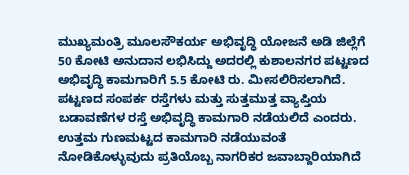ಮುಖ್ಯಮಂತ್ರಿ ಮೂಲಸೌಕರ್ಯ ಅಭಿವೃದ್ಧಿ ಯೋಜನೆ ಅಡಿ ಜಿಲ್ಲೆಗೆ 50 ಕೋಟಿ ಅನುದಾನ ಲಭಿಸಿದ್ದು ಅದರಲ್ಲಿ ಕುಶಾಲನಗರ ಪಟ್ಟಣದ ಅಭಿವೃದ್ಧಿ ಕಾಮಗಾರಿಗೆ 5.5 ಕೋಟಿ ರು. ಮೀಸಲಿರಿಸಲಾಗಿದೆ. ಪಟ್ಟಣದ ಸಂಪರ್ಕ ರಸ್ತೆಗಳು ಮತ್ತು ಸುತ್ತಮುತ್ತ ವ್ಯಾಪ್ತಿಯ ಬಡಾವಣೆಗಳ ರಸ್ತೆ ಅಭಿವೃದ್ಧಿ ಕಾಮಗಾರಿ ನಡೆಯಲಿದೆ ಎಂದರು. ಉತ್ತಮ ಗುಣಮಟ್ಟದ ಕಾಮಗಾರಿ ನಡೆಯುವಂತೆ ನೋಡಿಕೊಳ್ಳುವುದು ಪ್ರತಿಯೊಬ್ಬ ನಾಗರಿಕರ ಜವಾಬ್ದಾರಿಯಾಗಿದೆ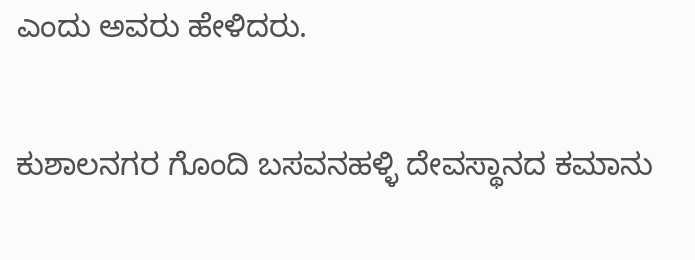ಎಂದು ಅವರು ಹೇಳಿದರು.

ಕುಶಾಲನಗರ ಗೊಂದಿ ಬಸವನಹಳ್ಳಿ ದೇವಸ್ಥಾನದ ಕಮಾನು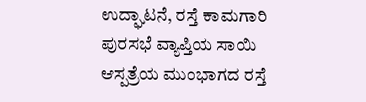ಉದ್ಘಾಟನೆ, ರಸ್ತೆ ಕಾಮಗಾರಿ ಪುರಸಭೆ ವ್ಯಾಪ್ತಿಯ ಸಾಯಿ ಆಸ್ಪತ್ರೆಯ ಮುಂಭಾಗದ ರಸ್ತೆ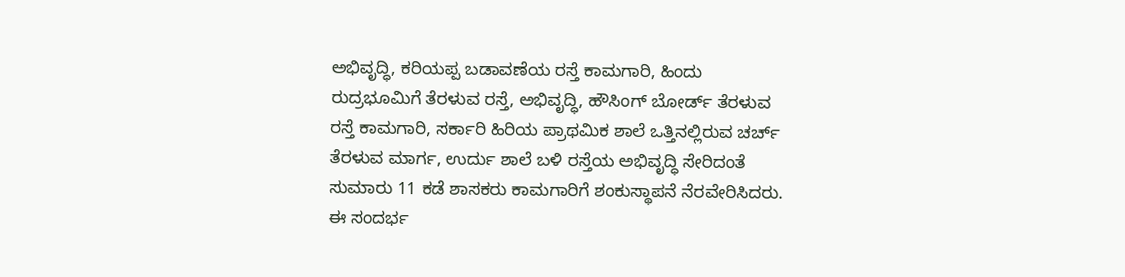ಅಭಿವೃದ್ಧಿ, ಕರಿಯಪ್ಪ ಬಡಾವಣೆಯ ರಸ್ತೆ ಕಾಮಗಾರಿ, ಹಿಂದು ರುದ್ರಭೂಮಿಗೆ ತೆರಳುವ ರಸ್ತೆ, ಅಭಿವೃದ್ಧಿ, ಹೌಸಿಂಗ್ ಬೋರ್ಡ್ ತೆರಳುವ ರಸ್ತೆ ಕಾಮಗಾರಿ, ಸರ್ಕಾರಿ ಹಿರಿಯ ಪ್ರಾಥಮಿಕ ಶಾಲೆ ಒತ್ತಿನಲ್ಲಿರುವ ಚರ್ಚ್ ತೆರಳುವ ಮಾರ್ಗ, ಉರ್ದು ಶಾಲೆ ಬಳಿ ರಸ್ತೆಯ ಅಭಿವೃದ್ಧಿ ಸೇರಿದಂತೆ ಸುಮಾರು 11 ಕಡೆ ಶಾಸಕರು ಕಾಮಗಾರಿಗೆ ಶಂಕುಸ್ಥಾಪನೆ ನೆರವೇರಿಸಿದರು. ಈ ಸಂದರ್ಭ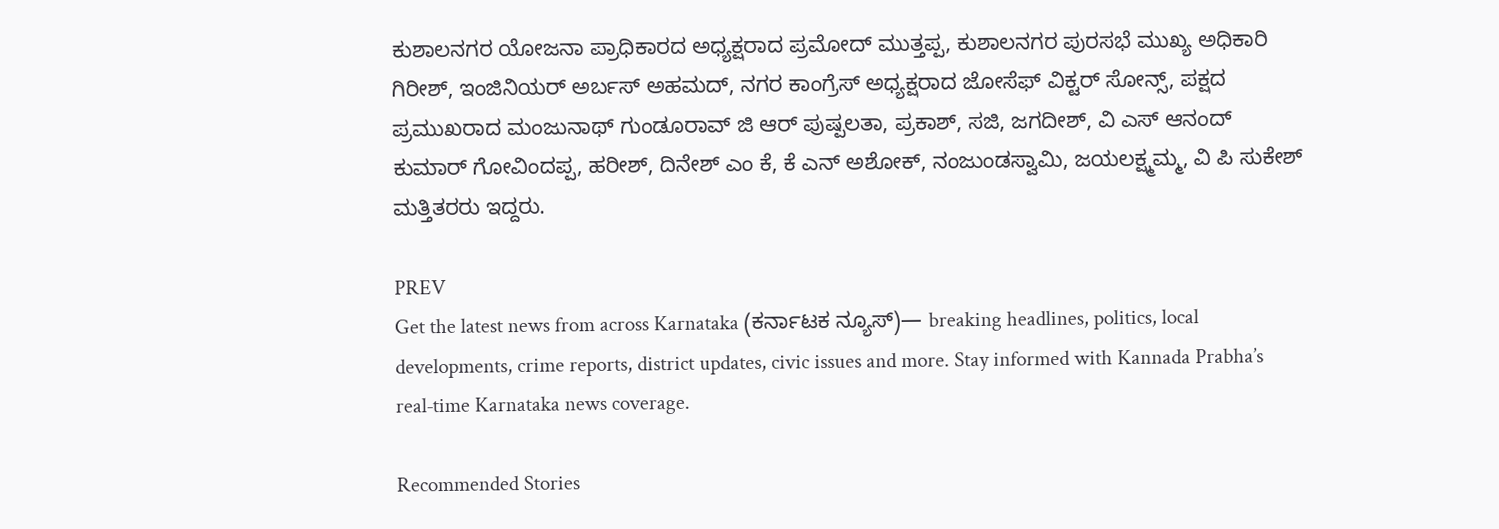ಕುಶಾಲನಗರ ಯೋಜನಾ ಪ್ರಾಧಿಕಾರದ ಅಧ್ಯಕ್ಷರಾದ ಪ್ರಮೋದ್ ಮುತ್ತಪ್ಪ, ಕುಶಾಲನಗರ ಪುರಸಭೆ ಮುಖ್ಯ ಅಧಿಕಾರಿ ಗಿರೀಶ್, ಇಂಜಿನಿಯರ್ ಅರ್ಬಸ್ ಅಹಮದ್, ನಗರ ಕಾಂಗ್ರೆಸ್ ಅಧ್ಯಕ್ಷರಾದ ಜೋಸೆಫ್ ವಿಕ್ಟರ್ ಸೋನ್ಸ್, ಪಕ್ಷದ ಪ್ರಮುಖರಾದ ಮಂಜುನಾಥ್ ಗುಂಡೂರಾವ್ ಜಿ ಆರ್ ಪುಷ್ಪಲತಾ, ಪ್ರಕಾಶ್, ಸಜಿ, ಜಗದೀಶ್, ವಿ ಎಸ್ ಆನಂದ್ ಕುಮಾರ್ ಗೋವಿಂದಪ್ಪ, ಹರೀಶ್, ದಿನೇಶ್ ಎಂ ಕೆ, ಕೆ ಎನ್ ಅಶೋಕ್, ನಂಜುಂಡಸ್ವಾಮಿ, ಜಯಲಕ್ಷ್ಮಮ್ಮ, ವಿ ಪಿ ಸುಕೇಶ್ ಮತ್ತಿತರರು ಇದ್ದರು.

PREV
Get the latest news from across Karnataka (ಕರ್ನಾಟಕ ನ್ಯೂಸ್)— breaking headlines, politics, local developments, crime reports, district updates, civic issues and more. Stay informed with Kannada Prabha’s real‑time Karnataka news coverage.

Recommended Stories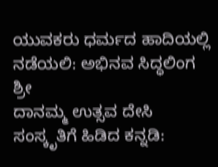ಯುವಕರು ಧರ್ಮದ ಹಾದಿಯಲ್ಲಿ ನಡೆಯಲಿ: ಅಭಿನವ ಸಿದ್ಧಲಿಂಗ ಶ್ರೀ
ದಾನಮ್ಮ ಉತ್ಸವ ದೇಸಿ ಸಂಸ್ಕೃತಿಗೆ ಹಿಡಿದ ಕನ್ನಡಿ: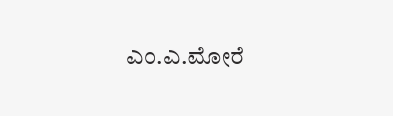ಎಂ.ಎ.ಮೋರೆ